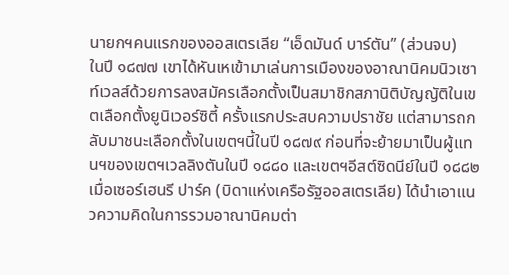นายกฯคนแรกของออสเตรเลีย “เอ็ดมันด์ บาร์ตัน” (ส่วนจบ)
ในปี ๑๘๗๗ เขาได้หันเหเข้ามาเล่นการเมืองของอาณานิคมนิวเซาท์เวลส์ด้วยการลงสมัครเลือกตั้งเป็นสมาชิกสภานิติบัญญัติในเขตเลือกตั้งยูนิเวอร์ซิตี้ ครั้งแรกประสบความปราชัย แต่สามารถกลับมาชนะเลือกตั้งในเขตฯนี้ในปี ๑๘๗๙ ก่อนที่จะย้ายมาเป็นผู้แทนฯของเขตฯเวลลิงตันในปี ๑๘๘๐ และเขตฯอีสต์ซิดนีย์ในปี ๑๘๘๒
เมื่อเซอร์เฮนรี ปาร์ค (บิดาแห่งเครือรัฐออสเตรเลีย) ได้นำเอาแนวความคิดในการรวมอาณานิคมต่า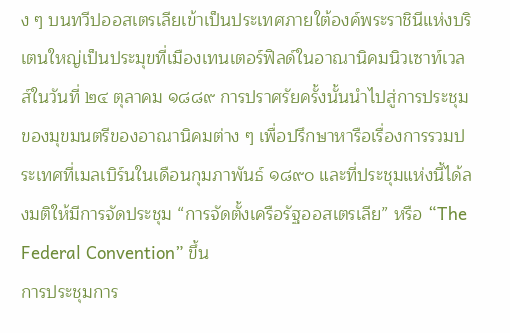ง ๆ บนทวีปออสเตรเลียเข้าเป็นประเทศภายใต้องค์พระราชินีแห่งบริเตนใหญ่เป็นประมุขที่เมืองเทนเตอร์ฟิลด์ในอาณานิคมนิวเซาท์เวลส์ในวันที่ ๒๔ ตุลาคม ๑๘๘๙ การปราศรัยครั้งนั้นนำไปสู่การประชุมของมุขมนตรีของอาณานิคมต่าง ๆ เพื่อปรึกษาหารือเรื่องการรวมประเทศที่เมลเบิร์นในเดือนกุมภาพันธ์ ๑๘๙๐ และที่ประชุมแห่งนี้ได้ลงมติให้มีการจัดประชุม “การจัดตั้งเครือรัฐออสเตรเลีย” หรือ “The Federal Convention” ขึ้น
การประชุมการ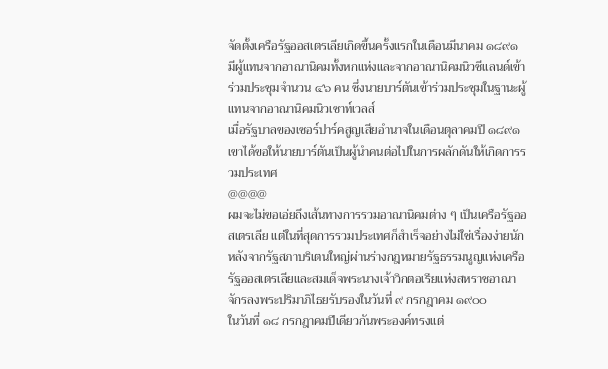จัดตั้งเครือรัฐออสเตรเลียเกิดขึ้นครั้งแรกในเดือนมีนาคม ๑๘๙๑ มีผู้แทนจากอาณานิคมทั้งหกแห่งและจากอาณานิคมนิวซีแลนด์เข้าร่วมประชุมจำนวน ๔๖ คน ซึ่งนายบาร์ตันเข้าร่วมประชุมในฐานะผู้แทนจากอาณานิคมนิวเซาท์เวลส์
เมื่อรัฐบาลของเซอร์ปาร์คสูญเสียอำนาจในเดือนตุลาคมปี ๑๘๙๑ เขาได้ขอให้นายบาร์ตันเป็นผู้นำคนต่อไปในการผลักดันให้เกิดการรวมประเทศ
@@@@
ผมจะไม่ขอเอ่ยถึงเส้นทางการรวมอาณานิคมต่าง ๆ เป็นเครือรัฐออสเตรเลีย แต่ในที่สุดการรวมประเทศก็สำเร็จอย่างไม่ใช่เรื่องง่ายนัก
หลังจากรัฐสภาบริเตนใหญ่ผ่านร่างกฎหมายรัฐธรรมนูญแห่งเครือรัฐออสเตรเลียและสมเด็จพระนางเจ้าวิกตอเรียแห่งสหราชอาณาจักรลงพระปริมาภิไธยรับรองในวันที่ ๙ กรกฎาคม ๑๙๐๐
ในวันที่ ๑๘ กรกฎาคมปีเดียวกันพระองค์ทรงแต่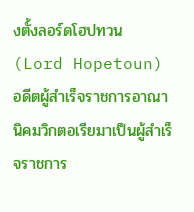งตั้งลอร์ดโฮปทวน (Lord Hopetoun) อดีตผู้สำเร็จราชการอาณานิคมวิกตอเรียมาเป็นผู้สำเร็จราชการ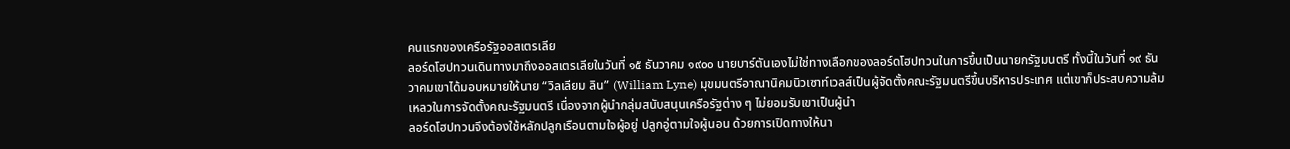คนแรกของเครือรัฐออสเตรเลีย
ลอร์ดโฮปทวนเดินทางมาถึงออสเตรเลียในวันที่ ๑๕ ธันวาคม ๑๙๐๐ นายบาร์ตันเองไม่ใช่ทางเลือกของลอร์ดโฮปทวนในการขึ้นเป็นนายกรัฐมนตรี ทั้งนี้ในวันที่ ๑๙ ธันวาคมเขาได้มอบหมายให้นาย “วิลเลียม ลิน” (William Lyne) มุขมนตรีอาณานิคมนิวเซาท์เวลส์เป็นผู้จัดตั้งคณะรัฐมนตรีขึ้นบริหารประเทศ แต่เขาก็ประสบความล้มเหลวในการจัดตั้งคณะรัฐมนตรี เนื่องจากผู้นำกลุ่มสนับสนุนเครือรัฐต่าง ๆ ไม่ยอมรับเขาเป็นผู้นำ
ลอร์ดโฮปทวนจึงต้องใช้หลักปลูกเรือนตามใจผู้อยู่ ปลูกอู่ตามใจผู้นอน ด้วยการเปิดทางให้นา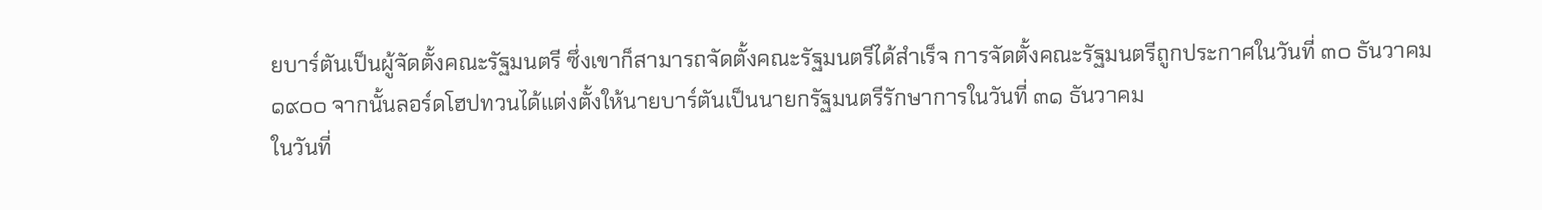ยบาร์ตันเป็นผู้จัดตั้งคณะรัฐมนตรี ซึ่งเขาก็สามารถจัดตั้งคณะรัฐมนตรีได้สำเร็จ การจัดตั้งคณะรัฐมนตรีถูกประกาศในวันที่ ๓๐ ธันวาคม ๑๙๐๐ จากนั้นลอร์ดโฮปทวนได้แต่งตั้งให้นายบาร์ตันเป็นนายกรัฐมนตรีรักษาการในวันที่ ๓๑ ธันวาคม
ในวันที่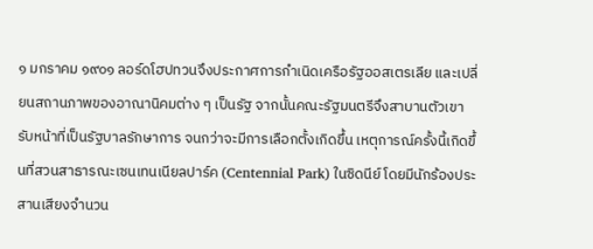๑ มกราคม ๑๙๐๑ ลอร์ดโฮปทวนจึงประกาศการกำเนิดเครือรัฐออสเตรเลีย และเปลี่ยนสถานภาพของอาณานิคมต่าง ๆ เป็นรัฐ จากนั้นคณะรัฐมนตรีจึงสาบานตัวเขารับหน้าที่เป็นรัฐบาลรักษาการ จนกว่าจะมีการเลือกตั้งเกิดขึ้น เหตุการณ์ครั้งนี้เกิดขึ้นที่สวนสาธารณะเซนเทนเนียลปาร์ค (Centennial Park) ในซิดนีย์ โดยมีนักร้องประสานเสียงจำนวน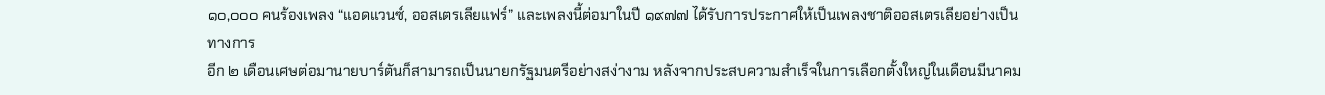๑๐,๐๐๐ คนร้องเพลง “แอดแวนซ์, ออสเตรเลียแฟร์” และเพลงนี้ต่อมาในปี ๑๙๗๗ ได้รับการประกาศให้เป็นเพลงชาติออสเตรเลียอย่างเป็นทางการ
อีก ๒ เดือนเศษต่อมานายบาร์ตันก็สามารถเป็นนายกรัฐมนตรีอย่างสง่างาม หลังจากประสบความสำเร็จในการเลือกตั้งใหญ่ในเดือนมีนาคม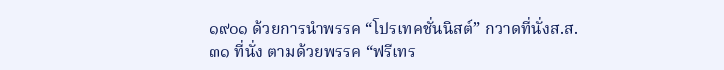๑๙๐๑ ด้วยการนำพรรค “โปรเทคชั่นนิสต์” กวาดที่นั่งส.ส. ๓๑ ที่นั่ง ตามด้วยพรรค “ฟรีเทร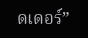ดเดอร์”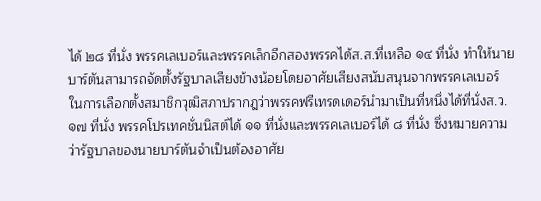ได้ ๒๘ ที่นั่ง พรรคเลเบอร์และพรรคเล็กอีกสองพรรคได้ส.ส.ที่เหลือ ๑๔ ที่นั่ง ทำให้นายบาร์ตันสามารถจัดตั้งรัฐบาลเสียงข้างน้อยโดยอาศัยเสียงสนับสนุนจากพรรคเลเบอร์
ในการเลือกตั้งสมาชิกวุฒิสภาปรากฎว่าพรรคฟรีเทรดเดอร์นำมาเป็นที่หนึ่งได้ที่นั่งส.ว. ๑๗ ที่นั่ง พรรคโปรเทคชั่นนิสต์ได้ ๑๑ ที่นั่งและพรรคเลเบอร์ได้ ๘ ที่นั่ง ซึ่งหมายความว่ารัฐบาลของนายบาร์ตันจำเป็นต้องอาศัย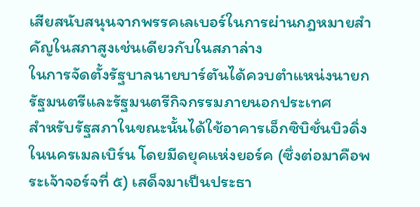เสียสนับสนุนจากพรรคเลเบอร์ในการผ่านกฎหมายสำคัญในสภาสูงเช่นเดียวกับในสภาล่าง
ในการจัดตั้งรัฐบาลนายบาร์ตันได้ควบตำแหน่งนายกรัฐมนตรีและรัฐมนตรีกิจกรรมภายนอกประเทศ
สำหรับรัฐสภาในขณะนั้นได้ใช้อาคารเอ็กซิบิชั่นบิวดิ่งในนครเมลเบิร์น โดยมีดยุคแห่งยอร์ค (ซึ่งต่อมาคือพระเจ้าจอร์จที่ ๕) เสด็จมาเป็นประธา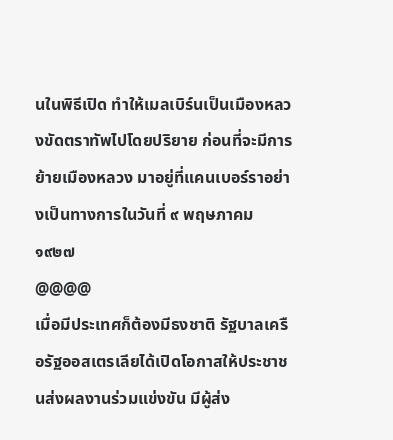นในพิธีเปิด ทำให้เมลเบิร์นเป็นเมืองหลวงขัดตราทัพไปโดยปริยาย ก่อนที่จะมีการย้ายเมืองหลวง มาอยู่ที่แคนเบอร์ราอย่างเป็นทางการในวันที่ ๙ พฤษภาคม ๑๙๒๗
@@@@
เมื่อมีประเทศก็ต้องมีธงชาติ รัฐบาลเครือรัฐออสเตรเลียได้เปิดโอกาสให้ประชาชนส่งผลงานร่วมแข่งขัน มีผู้ส่ง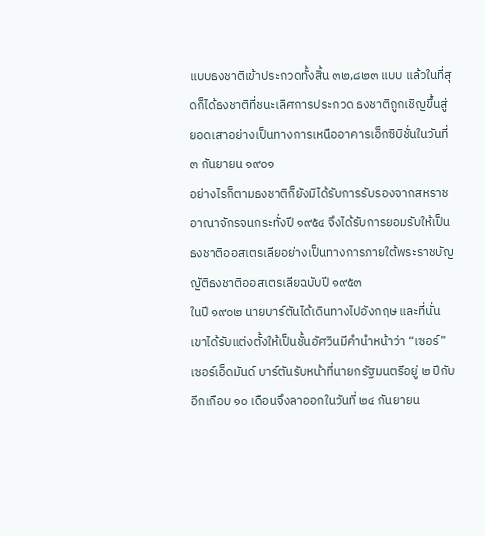แบบธงชาติเข้าประกวดทั้งสิ้น ๓๒,๘๒๓ แบบ แล้วในที่สุดก็ได้ธงชาติที่ชนะเลิศการประกวด ธงชาติถูกเชิญขึ้นสู่ยอดเสาอย่างเป็นทางการเหนืออาคารเอ็กซิบิชั่นในวันที่ ๓ กันยายน ๑๙๐๑
อย่างไรก็ตามธงชาติก็ยังมิได้รับการรับรองจากสหราชอาณาจักรจนกระทั่งปี ๑๙๕๔ จึงได้รับการยอมรับให้เป็นธงชาติออสเตรเลียอย่างเป็นทางการภายใต้พระราชบัญญัติธงชาติออสเตรเลียฉบับปี ๑๙๕๓
ในปี ๑๙๐๒ นายบาร์ตันได้เดินทางไปอังกฤษ และที่นั่นเขาได้รับแต่งตั้งให้เป็นชั้นอัศวินมีคำนำหน้าว่า “เซอร์”
เซอร์เอ็ดมันด์ บาร์ตันรับหน้าที่นายกรัฐมนตรีอยู่ ๒ ปีกับอีกเกือบ ๑๐ เดือนจึงลาออกในวันที่ ๒๔ กันยายน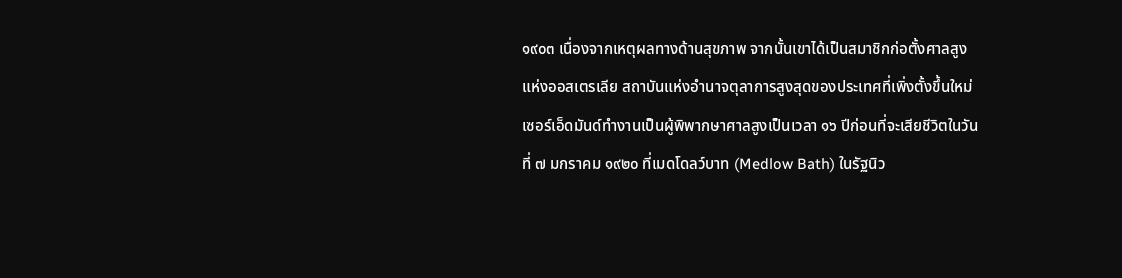๑๙๐๓ เนื่องจากเหตุผลทางด้านสุขภาพ จากนั้นเขาได้เป็นสมาชิกก่อตั้งศาลสูงแห่งออสเตรเลีย สถาบันแห่งอำนาจตุลาการสูงสุดของประเทศที่เพิ่งตั้งขึ้นใหม่
เซอร์เอ็ดมันด์ทำงานเป็นผู้พิพากษาศาลสูงเป็นเวลา ๑๖ ปีก่อนที่จะเสียชีวิตในวันที่ ๗ มกราคม ๑๙๒๐ ที่เมดโดลว์บาท (Medlow Bath) ในรัฐนิว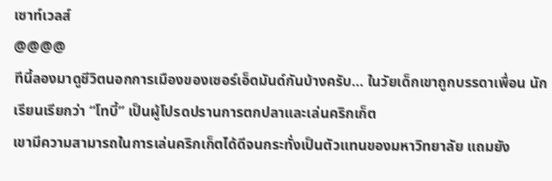เซาท์เวลส์
@@@@
ทีนี้ลองมาดูชีวิตนอกการเมืองของเซอร์เอ็ดมันด์กันบ้างครับ… ในวัยเด็กเขาถูกบรรดาเพื่อน นักเรียนเรียกว่า “โทบี้” เป็นผู้โปรดปรานการตกปลาและเล่นคริกเก็ต
เขามีความสามารถในการเล่นคริกเก็ตได้ดีจนกระทั่งเป็นตัวแทนของมหาวิทยาลัย แถมยัง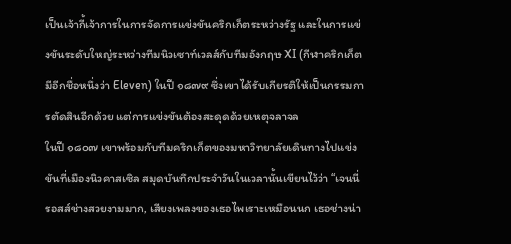เป็นเจ้ากี้เจ้าการในการจัดการแข่งขันคริกเก็ตระหว่างรัฐ และในการแข่งขันระดับใหญ่ระหว่างทีมนิวเซาท์เวลส์กับทีมอังกฤษ XI (กีฬาคริกเก็ตมีอีกชื่อหนึ่งว่า Eleven) ในปี ๑๘๗๙ ซึ่งเขาได้รับเกียรติให้เป็นกรรมการตัดสินอีกด้วย แต่การแข่งขันต้องสะดุดด้วยเหตุจลาจล
ในปี ๑๘๐๗ เขาพร้อมกับทีมคริกเก็ตของมหาวิทยาลัยเดินทางไปแข่งขันที่เมืองนิวคาสเซิล สมุดบันทึกประจำวันในเวลานั้นเขียนไว้ว่า “เจนนี่ รอสส์ช่างสวยงามมาก, เสียงเพลงของเธอไพเราะเหมือนนก เธอช่างน่า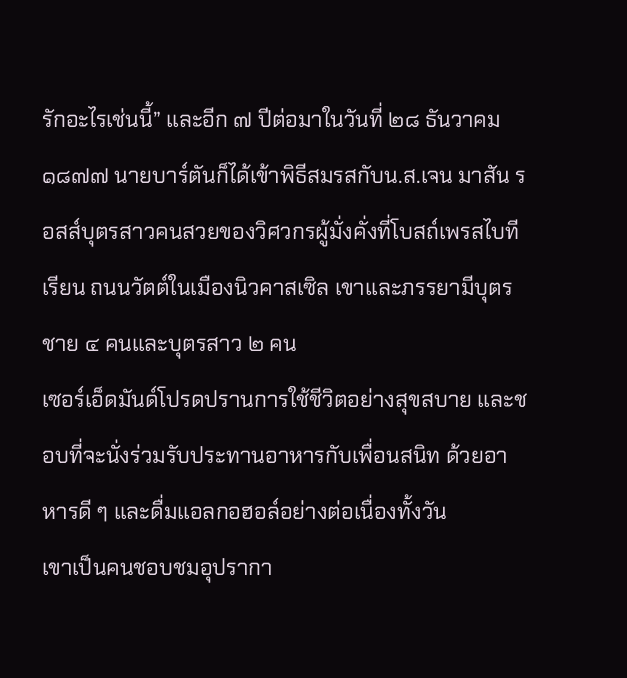รักอะไรเช่นนี้” และอีก ๗ ปีต่อมาในวันที่ ๒๘ ธันวาคม ๑๘๗๗ นายบาร์ตันก็ได้เข้าพิธีสมรสกับน.ส.เจน มาสัน รอสส์บุตรสาวคนสวยของวิศวกรผู้มั่งคั่งที่โบสถ์เพรสไบทีเรียน ถนนวัตต์ในเมืองนิวคาสเซิล เขาและภรรยามีบุตรชาย ๔ คนและบุตรสาว ๒ คน
เซอร์เอ็ดมันด์โปรดปรานการใช้ชีวิตอย่างสุขสบาย และชอบที่จะนั่งร่วมรับประทานอาหารกับเพื่อนสนิท ด้วยอาหารดี ๆ และดื่มแอลกอฮอล์อย่างต่อเนื่องทั้งวัน
เขาเป็นคนชอบชมอุปรากา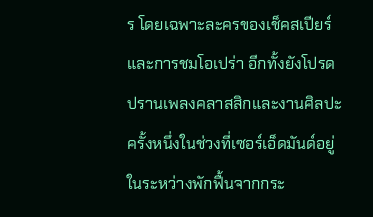ร โดยเฉพาะละครของเช็คสเปียร์ และการชมโอเปร่า อีกทั้งยังโปรดปรานเพลงคลาสสิกและงานศิลปะ
ครั้งหนึ่งในช่วงที่เซอร์เอ็ดมันด์อยู่ในระหว่างพักฟื้นจากกระ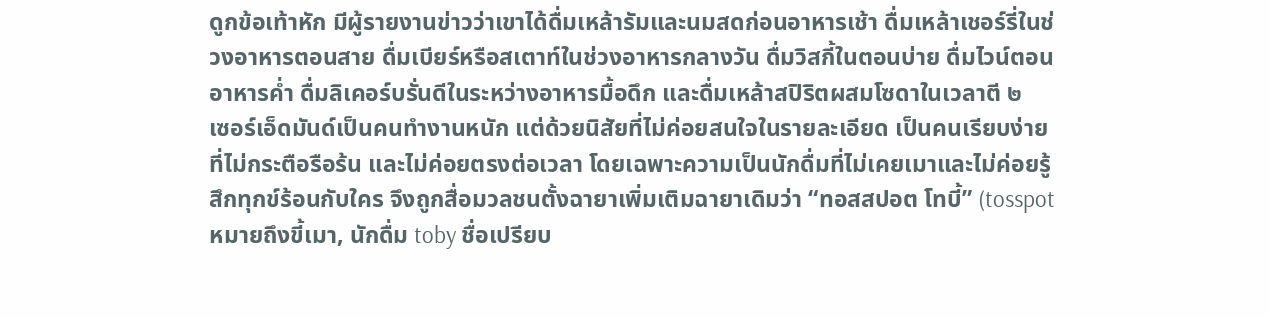ดูกข้อเท้าหัก มีผู้รายงานข่าวว่าเขาได้ดื่มเหล้ารัมและนมสดก่อนอาหารเช้า ดื่มเหล้าเชอร์รี่ในช่วงอาหารตอนสาย ดื่มเบียร์หรือสเตาท์ในช่วงอาหารกลางวัน ดื่มวิสกี้ในตอนบ่าย ดื่มไวน์ตอนอาหารค่ำ ดื่มลิเคอร์บรั่นดีในระหว่างอาหารมื้อดึก และดื่มเหล้าสปิริตผสมโซดาในเวลาตี ๒
เซอร์เอ็ดมันด์เป็นคนทำงานหนัก แต่ด้วยนิสัยที่ไม่ค่อยสนใจในรายละเอียด เป็นคนเรียบง่ายที่ไม่กระตือรือร้น และไม่ค่อยตรงต่อเวลา โดยเฉพาะความเป็นนักดื่มที่ไม่เคยเมาและไม่ค่อยรู้สึกทุกข์ร้อนกับใคร จึงถูกสื่อมวลชนตั้งฉายาเพิ่มเติมฉายาเดิมว่า “ทอสสปอต โทบี้” (tosspot หมายถึงขี้เมา, นักดื่ม toby ชื่อเปรียบ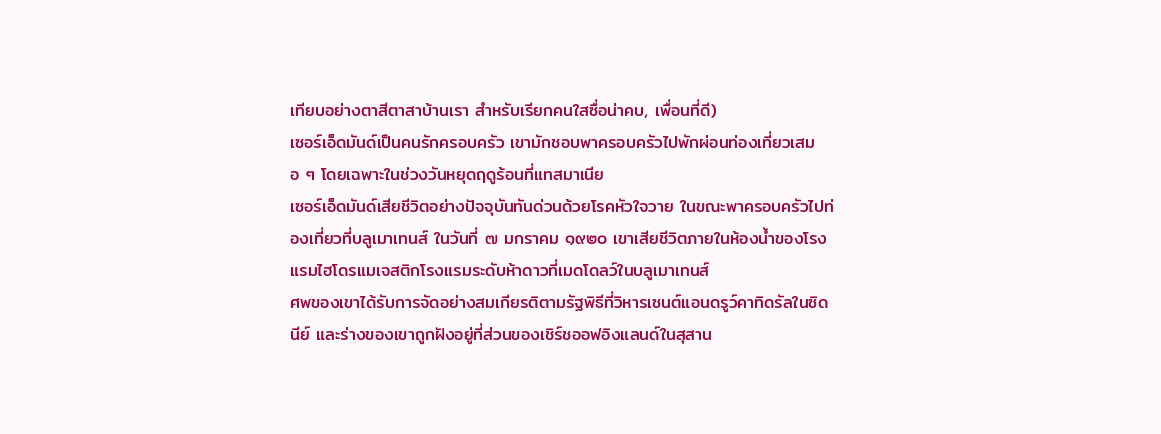เทียบอย่างตาสีตาสาบ้านเรา สำหรับเรียกคนใสซื่อน่าคบ, เพื่อนที่ดี)
เซอร์เอ็ดมันด์เป็นคนรักครอบครัว เขามักชอบพาครอบครัวไปพักผ่อนท่องเที่ยวเสมอ ๆ โดยเฉพาะในช่วงวันหยุดฤดูร้อนที่แทสมาเนีย
เซอร์เอ็ดมันด์เสียชีวิตอย่างปัจจุบันทันด่วนด้วยโรคหัวใจวาย ในขณะพาครอบครัวไปท่องเที่ยวที่บลูเมาเทนส์ ในวันที่ ๗ มกราคม ๑๙๒๐ เขาเสียชีวิตภายในห้องน้ำของโรงแรมไฮโดรแมเจสติกโรงแรมระดับห้าดาวที่เมดโดลว์ในบลูเมาเทนส์
ศพของเขาได้รับการจัดอย่างสมเกียรติตามรัฐพิธีที่วิหารเซนต์แอนดรูว์คาทิดรัลในซิดนีย์ และร่างของเขาถูกฝังอยู่ที่ส่วนของเชิร์ชออฟอิงแลนด์ในสุสาน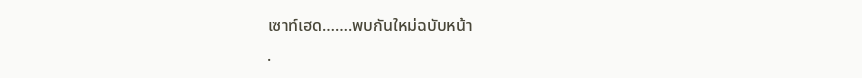เซาท์เฮด…….พบกันใหม่ฉบับหน้า
.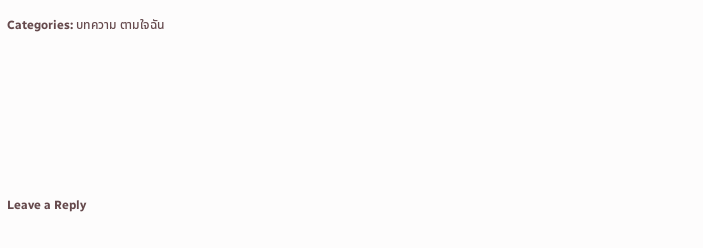Categories: บทความ ตามใจฉัน






Leave a Reply